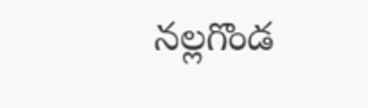నల్లగొండ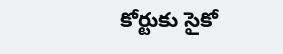కోర్టుకు సైకో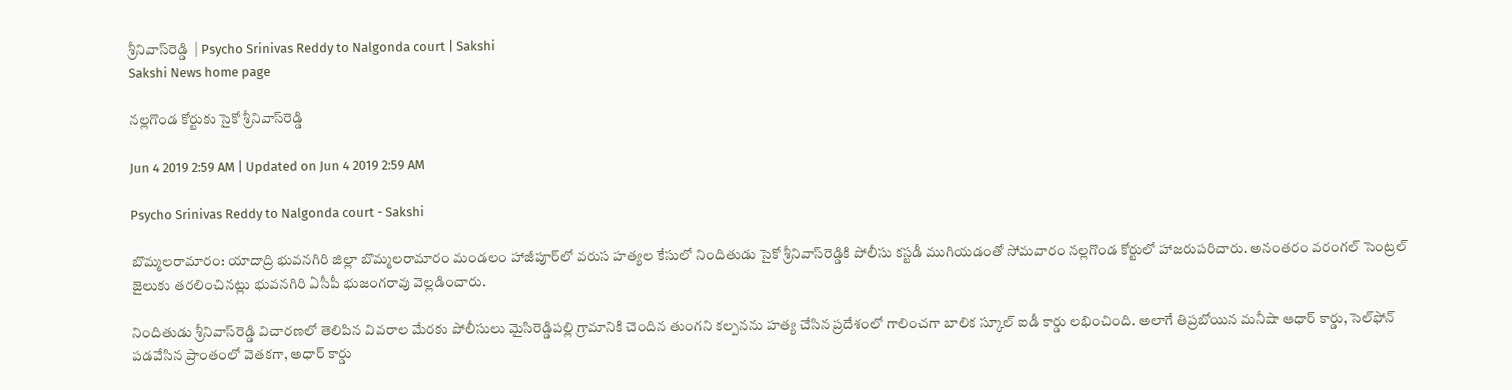శ్రీనివాస్‌రెడ్డి  | Psycho Srinivas Reddy to Nalgonda court | Sakshi
Sakshi News home page

నల్లగొండ కోర్టుకు సైకో శ్రీనివాస్‌రెడ్డి

Jun 4 2019 2:59 AM | Updated on Jun 4 2019 2:59 AM

Psycho Srinivas Reddy to Nalgonda court - Sakshi

బొమ్మలరామారం: యాదాద్రి భువనగిరి జిల్లా బొమ్మలరామారం మండలం హాజీపూర్‌లో వరుస హత్యల కేసులో నిందితుడు సైకో శ్రీనివాస్‌రెడ్డికి పోలీసు కస్టడీ ముగియడంతో సోమవారం నల్లగొండ కోర్టులో హాజరుపరిచారు. అనంతరం వరంగల్‌ సెంట్రల్‌ జైలుకు తరలించినట్లు భువనగిరి ఏసీపీ భుజంగరావు వెల్లడించారు.

నిందితుడు శ్రీనివాస్‌రెడ్డి విచారణలో తెలిపిన వివరాల మేరకు పోలీసులు మైసిరెడ్డిపల్లి గ్రామానికి చెందిన తుంగని కల్పనను హత్య చేసిన ప్రదేశంలో గాలించగా బాలిక స్కూల్‌ ఐడీ కార్డు లభించింది. అలాగే తిప్రబోయిన మనీషా ఆధార్‌ కార్డు, సెల్‌ఫోన్‌ పడవేసిన ప్రాంతంలో వెతకగా, అధార్‌ కార్డు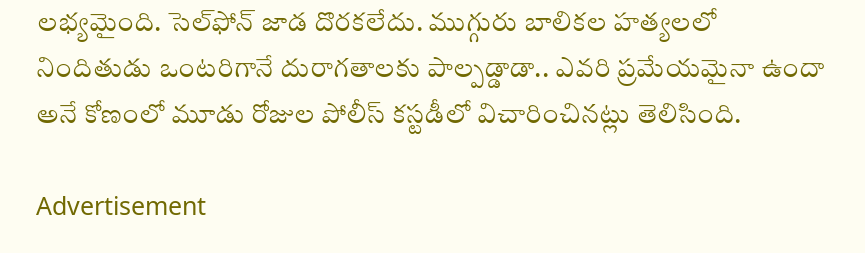లభ్యమైంది. సెల్‌ఫోన్‌ జాడ దొరకలేదు. ముగ్గురు బాలికల హత్యలలో నిందితుడు ఒంటరిగానే దురాగతాలకు పాల్పడ్డాడా.. ఎవరి ప్రమేయమైనా ఉందా అనే కోణంలో మూడు రోజుల పోలీస్‌ కస్టడీలో విచారించినట్లు తెలిసింది.

Advertisement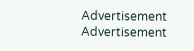Advertisement
Advertisement